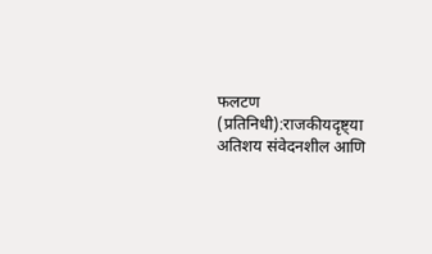फलटण (प्रतिनिधी):राजकीयदृष्ट्या अतिशय संवेदनशील आणि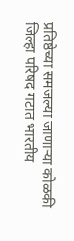प्रतिष्ठेच्या समजल्या जाणाऱ्या कोळकी जिल्हा परिषद गटात भारतीय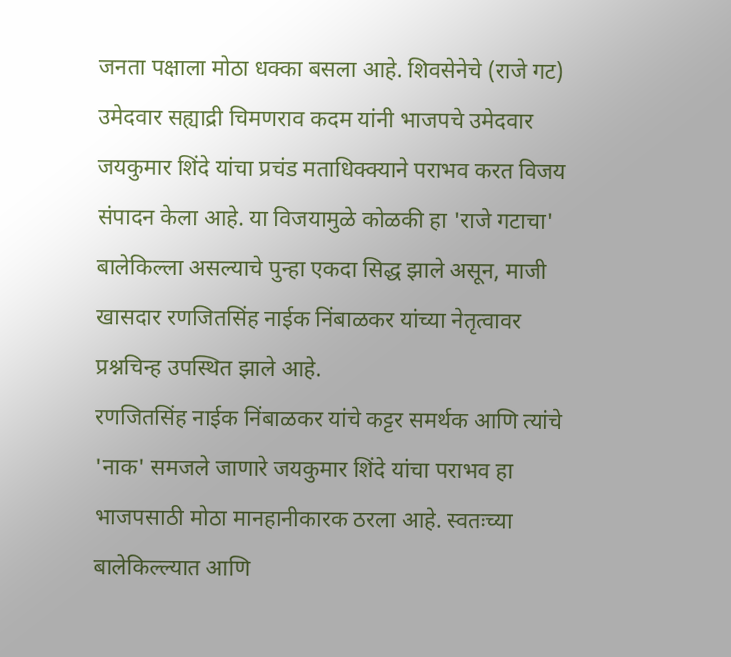जनता पक्षाला मोठा धक्का बसला आहे. शिवसेनेचे (राजे गट) उमेदवार सह्याद्री चिमणराव कदम यांनी भाजपचे उमेदवार जयकुमार शिंदे यांचा प्रचंड मताधिक्क्याने पराभव करत विजय संपादन केला आहे. या विजयामुळे कोळकी हा 'राजे गटाचा' बालेकिल्ला असल्याचे पुन्हा एकदा सिद्ध झाले असून, माजी खासदार रणजितसिंह नाईक निंबाळकर यांच्या नेतृत्वावर प्रश्नचिन्ह उपस्थित झाले आहे.
रणजितसिंह नाईक निंबाळकर यांचे कट्टर समर्थक आणि त्यांचे 'नाक' समजले जाणारे जयकुमार शिंदे यांचा पराभव हा भाजपसाठी मोठा मानहानीकारक ठरला आहे. स्वतःच्या बालेकिल्ल्यात आणि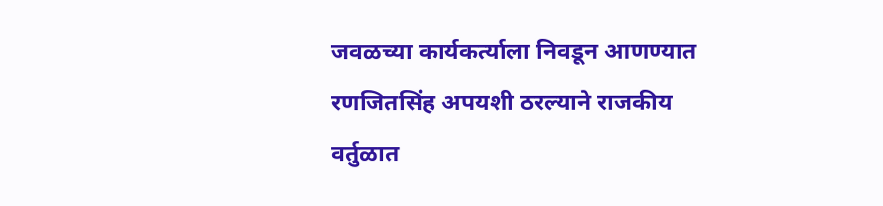जवळच्या कार्यकर्त्याला निवडून आणण्यात रणजितसिंह अपयशी ठरल्याने राजकीय वर्तुळात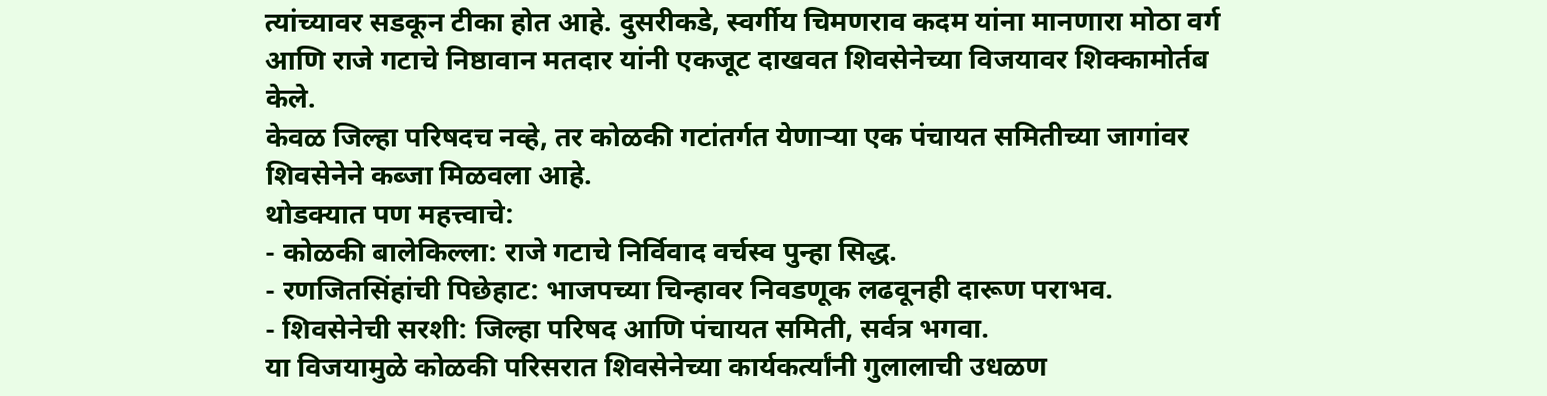त्यांच्यावर सडकून टीका होत आहे. दुसरीकडे, स्वर्गीय चिमणराव कदम यांना मानणारा मोठा वर्ग आणि राजे गटाचे निष्ठावान मतदार यांनी एकजूट दाखवत शिवसेनेच्या विजयावर शिक्कामोर्तब केले.
केवळ जिल्हा परिषदच नव्हे, तर कोळकी गटांतर्गत येणाऱ्या एक पंचायत समितीच्या जागांवर शिवसेनेने कब्जा मिळवला आहे.
थोडक्यात पण महत्त्वाचे:
- कोळकी बालेकिल्ला: राजे गटाचे निर्विवाद वर्चस्व पुन्हा सिद्ध.
- रणजितसिंहांची पिछेहाट: भाजपच्या चिन्हावर निवडणूक लढवूनही दारूण पराभव.
- शिवसेनेची सरशी: जिल्हा परिषद आणि पंचायत समिती, सर्वत्र भगवा.
या विजयामुळे कोळकी परिसरात शिवसेनेच्या कार्यकर्त्यांनी गुलालाची उधळण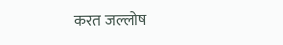करत जल्लोष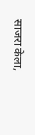साजरा केला,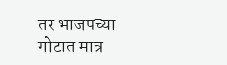तर भाजपच्या गोटात मात्र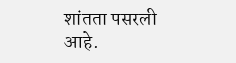शांतता पसरली आहे.